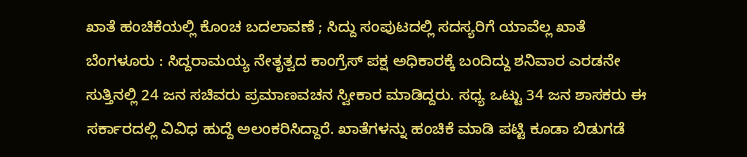ಖಾತೆ ಹಂಚಿಕೆಯಲ್ಲಿ ಕೊಂಚ ಬದಲಾವಣೆ ; ಸಿದ್ದು ಸಂಪುಟದಲ್ಲಿ ಸದಸ್ಯರಿಗೆ ಯಾವೆಲ್ಲ ಖಾತೆ
ಬೆಂಗಳೂರು : ಸಿದ್ದರಾಮಯ್ಯ ನೇತೃತ್ವದ ಕಾಂಗ್ರೆಸ್ ಪಕ್ಷ ಅಧಿಕಾರಕ್ಕೆ ಬಂದಿದ್ದು ಶನಿವಾರ ಎರಡನೇ ಸುತ್ತಿನಲ್ಲಿ 24 ಜನ ಸಚಿವರು ಪ್ರಮಾಣವಚನ ಸ್ವೀಕಾರ ಮಾಡಿದ್ದರು. ಸಧ್ಯ ಒಟ್ಟು 34 ಜನ ಶಾಸಕರು ಈ ಸರ್ಕಾರದಲ್ಲಿ ವಿವಿಧ ಹುದ್ದೆ ಅಲಂಕರಿಸಿದ್ದಾರೆ. ಖಾತೆಗಳನ್ನು ಹಂಚಿಕೆ ಮಾಡಿ ಪಟ್ಟಿ ಕೂಡಾ ಬಿಡುಗಡೆ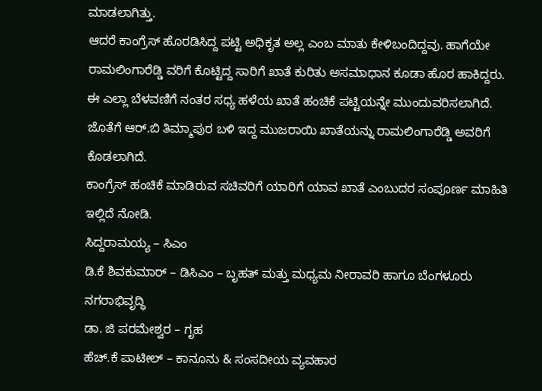ಮಾಡಲಾಗಿತ್ತು.
ಆದರೆ ಕಾಂಗ್ರೆಸ್ ಹೊರಡಿಸಿದ್ದ ಪಟ್ಟಿ ಅಧಿಕೃತ ಅಲ್ಲ ಎಂಬ ಮಾತು ಕೇಳಿಬಂದಿದ್ದವು. ಹಾಗೆಯೇ ರಾಮಲಿಂಗಾರೆಡ್ಡಿ ವರಿಗೆ ಕೊಟ್ಟಿದ್ದ ಸಾರಿಗೆ ಖಾತೆ ಕುರಿತು ಅಸಮಾಧಾನ ಕೂಡಾ ಹೊರ ಹಾಕಿದ್ದರು. ಈ ಎಲ್ಲಾ ಬೆಳವಣಿಗೆ ನಂತರ ಸಧ್ಯ ಹಳೆಯ ಖಾತೆ ಹಂಚಿಕೆ ಪಟ್ಟಿಯನ್ನೇ ಮುಂದುವರಿಸಲಾಗಿದೆ. ಜೊತೆಗೆ ಆರ್.ಬಿ ತಿಮ್ಮಾಪುರ ಬಳಿ ಇದ್ದ ಮುಜರಾಯಿ ಖಾತೆಯನ್ನು ರಾಮಲಿಂಗಾರೆಡ್ಡಿ ಅವರಿಗೆ ಕೊಡಲಾಗಿದೆ.
ಕಾಂಗ್ರೆಸ್ ಹಂಚಿಕೆ ಮಾಡಿರುವ ಸಚಿವರಿಗೆ ಯಾರಿಗೆ ಯಾವ ಖಾತೆ ಎಂಬುದರ ಸಂಪೂರ್ಣ ಮಾಹಿತಿ ಇಲ್ಲಿದೆ ನೋಡಿ.
ಸಿದ್ದರಾಮಯ್ಯ – ಸಿಎಂ
ಡಿ.ಕೆ ಶಿವಕುಮಾರ್ – ಡಿಸಿಎಂ – ಬೃಹತ್ ಮತ್ತು ಮಧ್ಯಮ ನೀರಾವರಿ ಹಾಗೂ ಬೆಂಗಳೂರು ನಗರಾಭಿವೃದ್ಧಿ
ಡಾ. ಜಿ ಪರಮೇಶ್ವರ – ಗೃಹ
ಹೆಚ್.ಕೆ ಪಾಟೀಲ್ – ಕಾನೂನು & ಸಂಸದೀಯ ವ್ಯವಹಾರ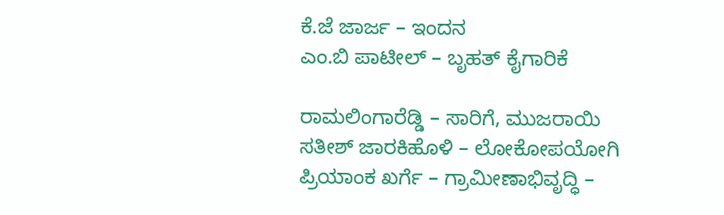ಕೆ.ಜೆ ಜಾರ್ಜ – ಇಂದನ
ಎಂ.ಬಿ ಪಾಟೀಲ್ – ಬೃಹತ್ ಕೈಗಾರಿಕೆ

ರಾಮಲಿಂಗಾರೆಡ್ಡಿ – ಸಾರಿಗೆ, ಮುಜರಾಯಿ
ಸತೀಶ್ ಜಾರಕಿಹೊಳಿ – ಲೋಕೋಪಯೋಗಿ
ಪ್ರಿಯಾಂಕ ಖರ್ಗೆ – ಗ್ರಾಮೀಣಾಭಿವೃದ್ಧಿ –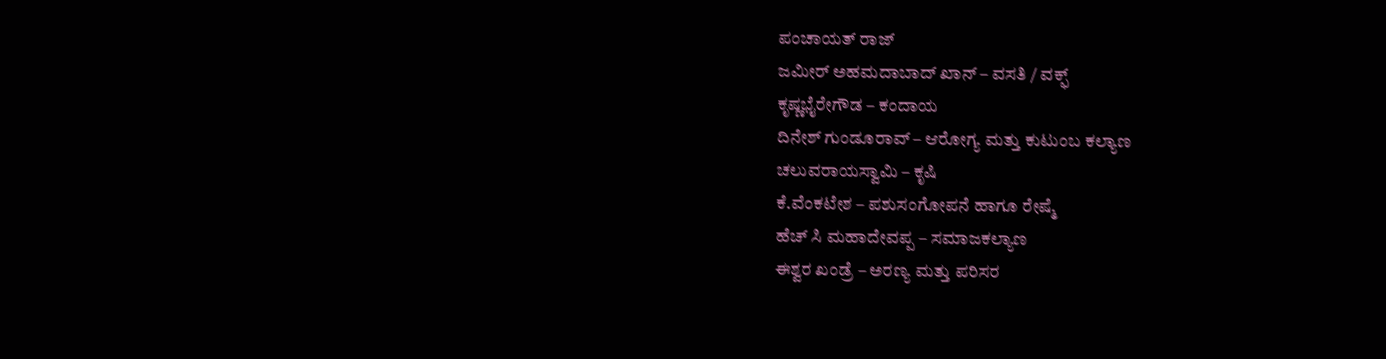ಪಂಚಾಯತ್ ರಾಜ್
ಜಮೀರ್ ಅಹಮದಾಬಾದ್ ಖಾನ್ – ವಸತಿ / ವಕ್ಫ್
ಕೃಷ್ಣಭೈರೇಗೌಡ – ಕಂದಾಯ
ದಿನೇಶ್ ಗುಂಡೂರಾವ್ – ಆರೋಗ್ಯ ಮತ್ತು ಕುಟುಂಬ ಕಲ್ಯಾಣ
ಚಲುವರಾಯಸ್ವಾಮಿ – ಕೃಷಿ
ಕೆ.ವೆಂಕಟೇಶ – ಪಶುಸಂಗೋಪನೆ ಹಾಗೂ ರೇಷ್ಮೆ
ಹೆಚ್ ಸಿ ಮಹಾದೇವಪ್ಪ – ಸಮಾಜಕಲ್ಯಾಣ
ಈಶ್ವರ ಖಂಡ್ರೆ – ಅರಣ್ಯ ಮತ್ತು ಪರಿಸರ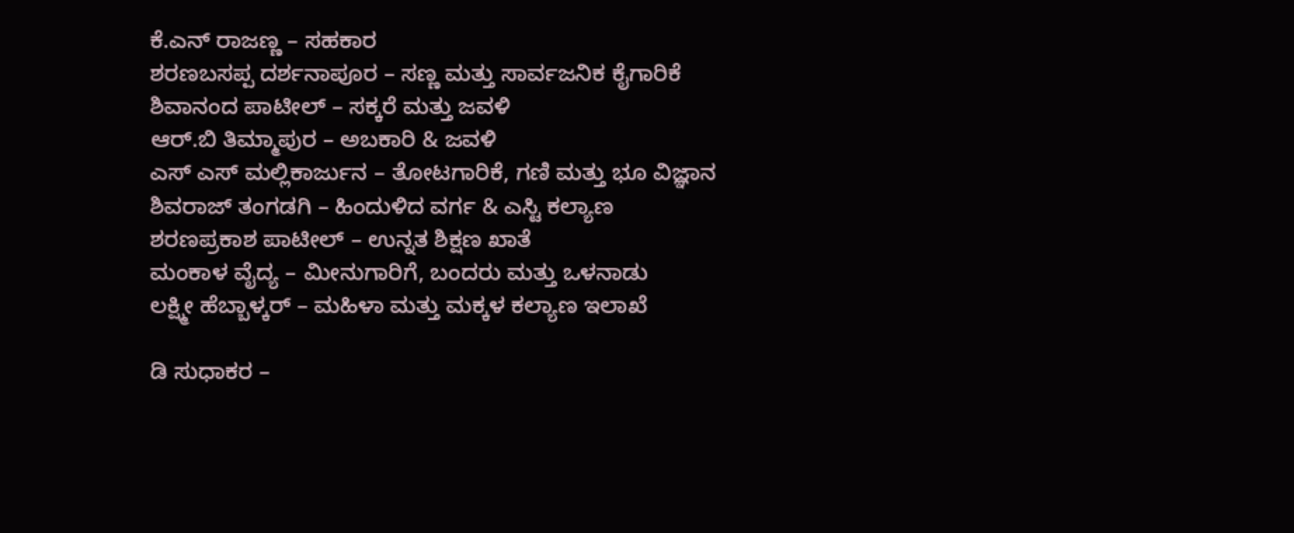ಕೆ.ಎನ್ ರಾಜಣ್ಣ – ಸಹಕಾರ
ಶರಣಬಸಪ್ಪ ದರ್ಶನಾಪೂರ – ಸಣ್ಣ ಮತ್ತು ಸಾರ್ವಜನಿಕ ಕೈಗಾರಿಕೆ
ಶಿವಾನಂದ ಪಾಟೀಲ್ – ಸಕ್ಕರೆ ಮತ್ತು ಜವಳಿ
ಆರ್.ಬಿ ತಿಮ್ಮಾಪುರ – ಅಬಕಾರಿ & ಜವಳಿ
ಎಸ್ ಎಸ್ ಮಲ್ಲಿಕಾರ್ಜುನ – ತೋಟಗಾರಿಕೆ, ಗಣಿ ಮತ್ತು ಭೂ ವಿಜ್ಞಾನ
ಶಿವರಾಜ್ ತಂಗಡಗಿ – ಹಿಂದುಳಿದ ವರ್ಗ & ಎಸ್ಟಿ ಕಲ್ಯಾಣ
ಶರಣಪ್ರಕಾಶ ಪಾಟೀಲ್ – ಉನ್ನತ ಶಿಕ್ಷಣ ಖಾತೆ
ಮಂಕಾಳ ವೈದ್ಯ – ಮೀನುಗಾರಿಗೆ, ಬಂದರು ಮತ್ತು ಒಳನಾಡು
ಲಕ್ಷ್ಮೀ ಹೆಬ್ಬಾಳ್ಕರ್ – ಮಹಿಳಾ ಮತ್ತು ಮಕ್ಕಳ ಕಲ್ಯಾಣ ಇಲಾಖೆ

ಡಿ ಸುಧಾಕರ –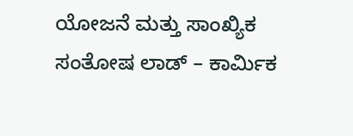ಯೋಜನೆ ಮತ್ತು ಸಾಂಖ್ಯಿಕ
ಸಂತೋಷ ಲಾಡ್ – ಕಾರ್ಮಿಕ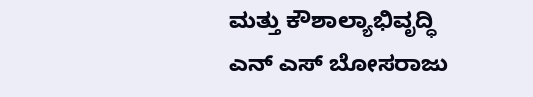ಮತ್ತು ಕೌಶಾಲ್ಯಾಭಿವೃದ್ಧಿ
ಎನ್ ಎಸ್ ಬೋಸರಾಜು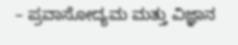– ಪ್ರವಾಸೋದ್ಯಮ ಮತ್ತು ವಿಜ್ಞಾನ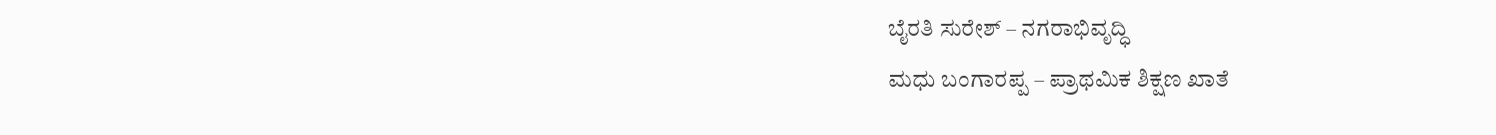ಬೈರತಿ ಸುರೇಶ್ – ನಗರಾಭಿವೃದ್ಧಿ
ಮಧು ಬಂಗಾರಪ್ಪ – ಪ್ರಾಥಮಿಕ ಶಿಕ್ಷಣ ಖಾತೆ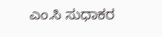ಎಂ.ಸಿ ಸುಧಾಕರ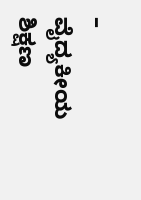– ವೈದ್ಯಕೀಯ ಶಿಕ್ಷಣ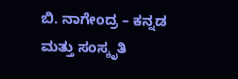ಬಿ. ನಾಗೇಂದ್ರ – ಕನ್ನಡ ಮತ್ತು ಸಂಸ್ಕೃತಿ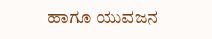ಹಾಗೂ ಯುವಜನ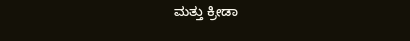ಮತ್ತು ಕ್ರೀಡಾ